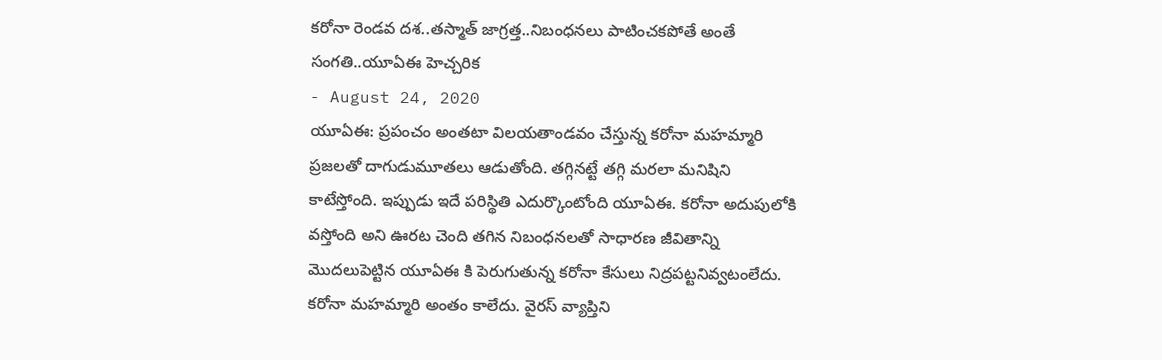కరోనా రెండవ దశ..తస్మాత్ జాగ్రత్త..నిబంధనలు పాటించకపోతే అంతే సంగతి..యూఏఈ హెచ్చరిక
- August 24, 2020
యూఏఈ: ప్రపంచం అంతటా విలయతాండవం చేస్తున్న కరోనా మహమ్మారి ప్రజలతో దాగుడుమూతలు ఆడుతోంది. తగ్గినట్టే తగ్గి మరలా మనిషిని కాటేస్తోంది. ఇప్పుడు ఇదే పరిస్థితి ఎదుర్కొంటోంది యూఏఈ. కరోనా అదుపులోకి వస్తోంది అని ఊరట చెంది తగిన నిబంధనలతో సాధారణ జీవితాన్ని మొదలుపెట్టిన యూఏఈ కి పెరుగుతున్న కరోనా కేసులు నిద్రపట్టనివ్వటంలేదు.
కరోనా మహమ్మారి అంతం కాలేదు. వైరస్ వ్యాప్తిని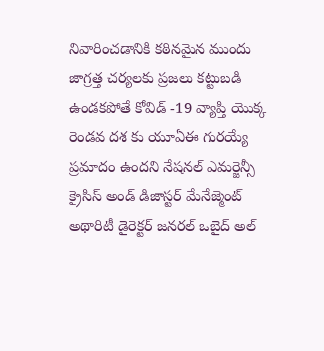నివారించడానికి కఠినమైన ముందు జాగ్రత్త చర్యలకు ప్రజలు కట్టుబడి ఉండకపోతే కోవిడ్ -19 వ్యాప్తి యొక్క రెండవ దశ కు యూఏఈ గురయ్యే ప్రమాదం ఉందని నేషనల్ ఎమర్జెన్సీ క్రైసిస్ అండ్ డిజాస్టర్ మేనేజ్మెంట్ అథారిటీ డైరెక్టర్ జనరల్ ఒబైద్ అల్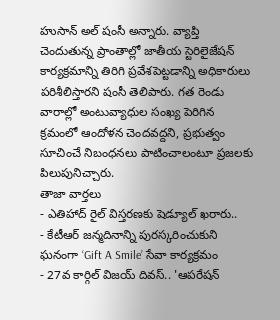హుసాన్ అల్ షంసీ అన్నారు. వ్యాప్తి చెందుతున్న ప్రాంతాల్లో జాతీయ స్టెరిలైజేషన్ కార్యక్రమాన్ని తిరిగి ప్రవేశపెట్టడాన్ని అధికారులు పరిశీలిస్తారని షంసీ తెలిపారు. గత రెండు వారాల్లో అంటువ్యాధుల సంఖ్య పెరిగిన క్రమంలో ఆందోళన చెందవద్దని, ప్రభుత్వం సూచించే నిబంధనలు పాటించాలంటూ ప్రజలకు పిలుపునిచ్చారు.
తాజా వార్తలు
- ఎతిహాద్ రైల్ విస్తరణకు షెడ్యూల్ ఖరారు..
- కేటీఆర్ జన్మదినాన్ని పురస్కరించుకుని ఘనంగా ‘Gift A Smile’ సేవా కార్యక్రమం
- 27వ కార్గిల్ విజయ్ దివస్.. 'ఆపరేషన్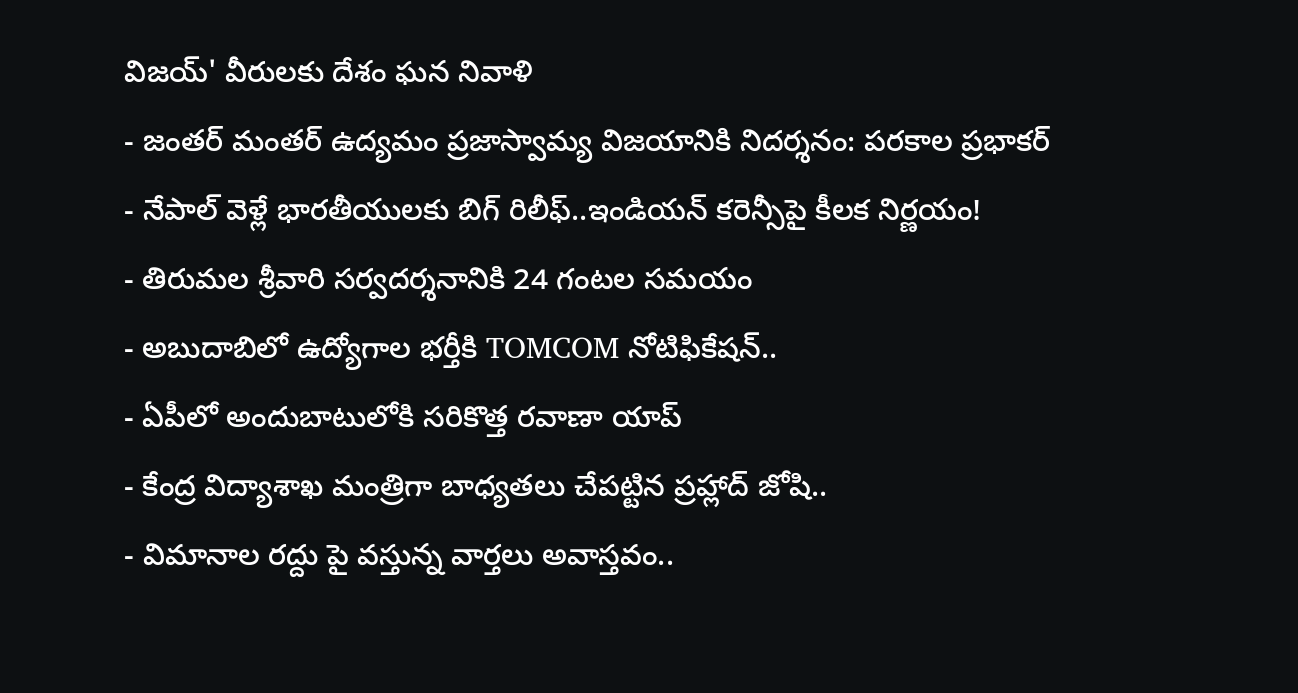విజయ్' వీరులకు దేశం ఘన నివాళి
- జంతర్ మంతర్ ఉద్యమం ప్రజాస్వామ్య విజయానికి నిదర్శనం: పరకాల ప్రభాకర్
- నేపాల్ వెళ్లే భారతీయులకు బిగ్ రిలీఫ్..ఇండియన్ కరెన్సీపై కీలక నిర్ణయం!
- తిరుమల శ్రీవారి సర్వదర్శనానికి 24 గంటల సమయం
- అబుదాబిలో ఉద్యోగాల భర్తీకి TOMCOM నోటిఫికేషన్..
- ఏపీలో అందుబాటులోకి సరికొత్త రవాణా యాప్
- కేంద్ర విద్యాశాఖ మంత్రిగా బాధ్యతలు చేపట్టిన ప్రహ్లాద్ జోషి..
- విమానాల రద్దు పై వస్తున్న వార్తలు అవాస్తవం..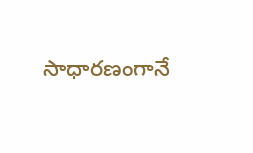సాధారణంగానే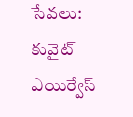సేవలు: కువైట్ ఎయిర్వేస్